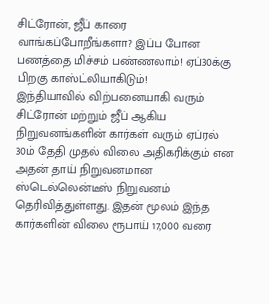சிட்ரோன், ஜீப் காரை வாங்கப்போறீங்களா? இப்ப போன பணத்தை மிச்சம் பண்ணலாம்! ஏப்30க்கு பிறகு காஸ்ட்லியாகிடும்!
இந்தியாவில் விற்பனையாகி வரும் சிட்ரோன் மற்றும் ஜீப் ஆகிய நிறுவனங்களின் கார்கள் வரும் ஏப்ரல் 30ம் தேதி முதல் விலை அதிகரிக்கும் என அதன் தாய் நிறுவனமான ஸ்டெல்லென்டீஸ் நிறுவனம் தெரிவித்துள்ளது. இதன் மூலம் இந்த கார்களின் விலை ரூபாய் 17,000 வரை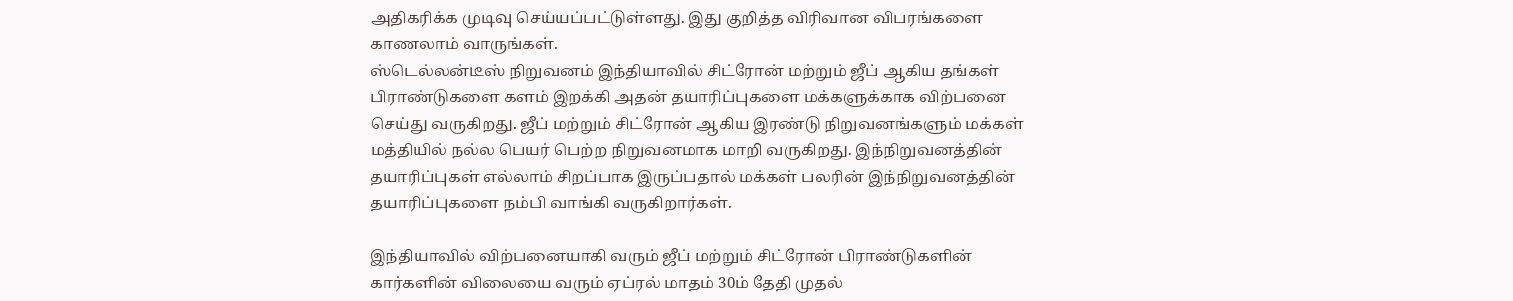அதிகரிக்க முடிவு செய்யப்பட்டுள்ளது. இது குறித்த விரிவான விபரங்களை காணலாம் வாருங்கள்.
ஸ்டெல்லன்டீஸ் நிறுவனம் இந்தியாவில் சிட்ரோன் மற்றும் ஜீப் ஆகிய தங்கள் பிராண்டுகளை களம் இறக்கி அதன் தயாரிப்புகளை மக்களுக்காக விற்பனை செய்து வருகிறது. ஜீப் மற்றும் சிட்ரோன் ஆகிய இரண்டு நிறுவனங்களும் மக்கள் மத்தியில் நல்ல பெயர் பெற்ற நிறுவனமாக மாறி வருகிறது. இந்நிறுவனத்தின் தயாரிப்புகள் எல்லாம் சிறப்பாக இருப்பதால் மக்கள் பலரின் இந்நிறுவனத்தின் தயாரிப்புகளை நம்பி வாங்கி வருகிறார்கள்.

இந்தியாவில் விற்பனையாகி வரும் ஜீப் மற்றும் சிட்ரோன் பிராண்டுகளின் கார்களின் விலையை வரும் ஏப்ரல் மாதம் 30ம் தேதி முதல்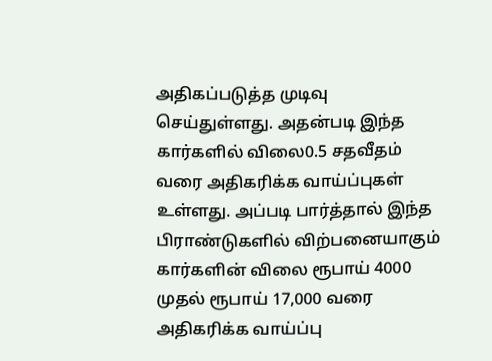அதிகப்படுத்த முடிவு செய்துள்ளது. அதன்படி இந்த கார்களில் விலை0.5 சதவீதம் வரை அதிகரிக்க வாய்ப்புகள் உள்ளது. அப்படி பார்த்தால் இந்த பிராண்டுகளில் விற்பனையாகும் கார்களின் விலை ரூபாய் 4000 முதல் ரூபாய் 17,000 வரை அதிகரிக்க வாய்ப்பு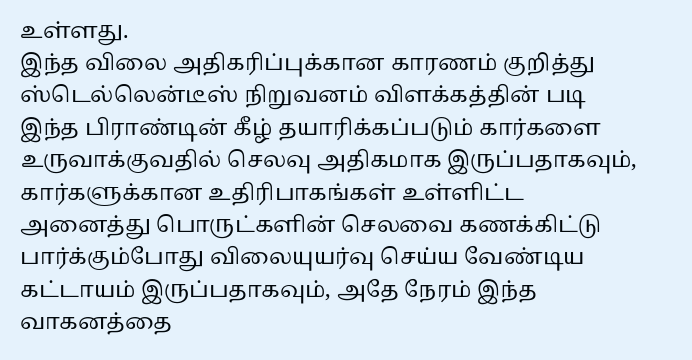உள்ளது.
இந்த விலை அதிகரிப்புக்கான காரணம் குறித்து ஸ்டெல்லென்டீஸ் நிறுவனம் விளக்கத்தின் படி இந்த பிராண்டின் கீழ் தயாரிக்கப்படும் கார்களை உருவாக்குவதில் செலவு அதிகமாக இருப்பதாகவும், கார்களுக்கான உதிரிபாகங்கள் உள்ளிட்ட அனைத்து பொருட்களின் செலவை கணக்கிட்டு பார்க்கும்போது விலையுயர்வு செய்ய வேண்டிய கட்டாயம் இருப்பதாகவும், அதே நேரம் இந்த வாகனத்தை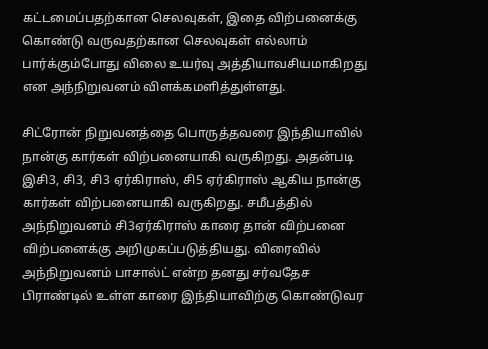கட்டமைப்பதற்கான செலவுகள், இதை விற்பனைக்கு கொண்டு வருவதற்கான செலவுகள் எல்லாம் பார்க்கும்போது விலை உயர்வு அத்தியாவசியமாகிறது என அந்நிறுவனம் விளக்கமளித்துள்ளது.

சிட்ரோன் நிறுவனத்தை பொருத்தவரை இந்தியாவில் நான்கு கார்கள் விற்பனையாகி வருகிறது. அதன்படி இசி3, சி3, சி3 ஏர்கிராஸ், சி5 ஏர்கிராஸ் ஆகிய நான்கு கார்கள் விற்பனையாகி வருகிறது. சமீபத்தில் அந்நிறுவனம் சி3ஏர்கிராஸ் காரை தான் விற்பனை விற்பனைக்கு அறிமுகப்படுத்தியது. விரைவில் அந்நிறுவனம் பாசால்ட் என்ற தனது சர்வதேச பிராண்டில் உள்ள காரை இந்தியாவிற்கு கொண்டுவர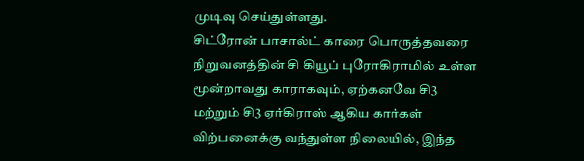முடிவு செய்துள்ளது.
சிட்ரோன் பாசால்ட் காரை பொருத்தவரை நிறுவனத்தின் சி கியூப் புரோகிராமில் உள்ள மூன்றாவது காராகவும், ஏற்கனவே சி3 மற்றும் சி3 ஏர்கிராஸ் ஆகிய கார்கள் விற்பனைக்கு வந்துள்ள நிலையில், இந்த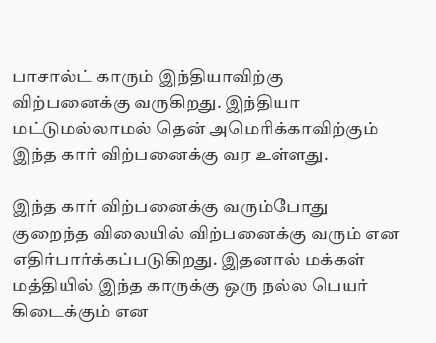பாசால்ட் காரும் இந்தியாவிற்கு விற்பனைக்கு வருகிறது. இந்தியா மட்டுமல்லாமல் தென் அமெரிக்காவிற்கும் இந்த கார் விற்பனைக்கு வர உள்ளது.

இந்த கார் விற்பனைக்கு வரும்போது குறைந்த விலையில் விற்பனைக்கு வரும் என எதிர்பார்க்கப்படுகிறது. இதனால் மக்கள் மத்தியில் இந்த காருக்கு ஒரு நல்ல பெயர் கிடைக்கும் என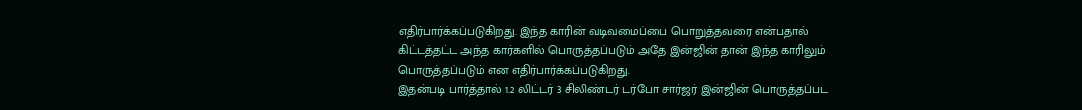எதிர்பார்க்கப்படுகிறது. இந்த காரின் வடிவமைப்பை பொறுத்தவரை என்பதால் கிட்டத்தட்ட அந்த கார்களில் பொருத்தப்படும் அதே இன்ஜின் தான் இந்த காரிலும் பொருத்தப்படும் என எதிர்பார்க்கப்படுகிறது.
இதன்படி பார்த்தால் 1.2 லிட்டர் 3 சிலிண்டர் டர்போ சார்ஜர் இன்ஜின் பொருத்தப்பட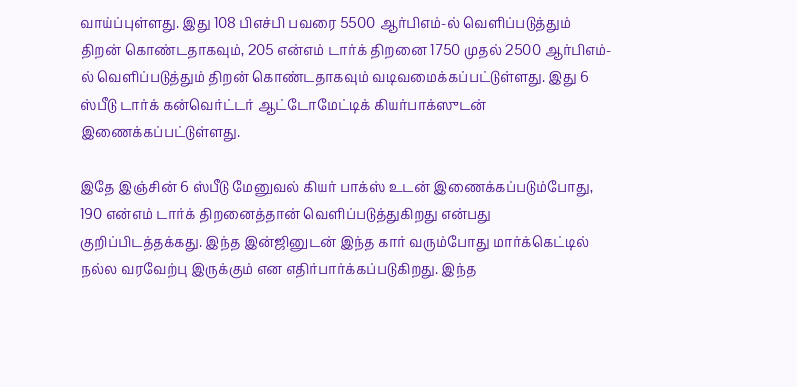வாய்ப்புள்ளது. இது 108 பிஎச்பி பவரை 5500 ஆர்பிஎம்-ல் வெளிப்படுத்தும் திறன் கொண்டதாகவும், 205 என்எம் டார்க் திறனை 1750 முதல் 2500 ஆர்பிஎம்-ல் வெளிப்படுத்தும் திறன் கொண்டதாகவும் வடிவமைக்கப்பட்டுள்ளது. இது 6 ஸ்பீடு டார்க் கன்வெர்ட்டர் ஆட்டோமேட்டிக் கியர்பாக்ஸுடன் இணைக்கப்பட்டுள்ளது.

இதே இஞ்சின் 6 ஸ்பீடு மேனுவல் கியர் பாக்ஸ் உடன் இணைக்கப்படும்போது, 190 என்எம் டார்க் திறனைத்தான் வெளிப்படுத்துகிறது என்பது குறிப்பிடத்தக்கது. இந்த இன்ஜினுடன் இந்த கார் வரும்போது மார்க்கெட்டில் நல்ல வரவேற்பு இருக்கும் என எதிர்பார்க்கப்படுகிறது. இந்த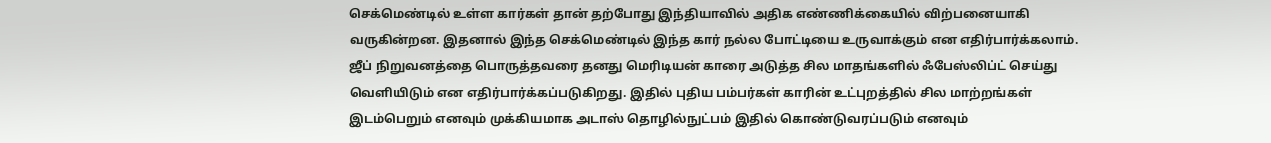செக்மெண்டில் உள்ள கார்கள் தான் தற்போது இந்தியாவில் அதிக எண்ணிக்கையில் விற்பனையாகி வருகின்றன. இதனால் இந்த செக்மெண்டில் இந்த கார் நல்ல போட்டியை உருவாக்கும் என எதிர்பார்க்கலாம்.
ஜீப் நிறுவனத்தை பொருத்தவரை தனது மெரிடியன் காரை அடுத்த சில மாதங்களில் ஃபேஸ்லிப்ட் செய்து வெளியிடும் என எதிர்பார்க்கப்படுகிறது. இதில் புதிய பம்பர்கள் காரின் உட்புறத்தில் சில மாற்றங்கள் இடம்பெறும் எனவும் முக்கியமாக அடாஸ் தொழில்நுட்பம் இதில் கொண்டுவரப்படும் எனவும்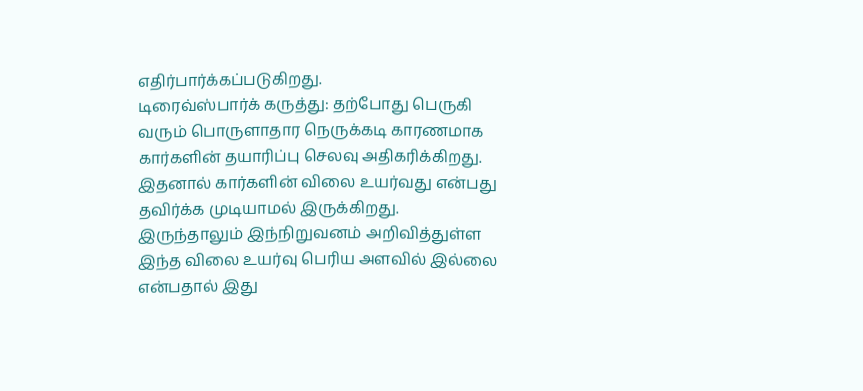எதிர்பார்க்கப்படுகிறது.
டிரைவ்ஸ்பார்க் கருத்து: தற்போது பெருகி வரும் பொருளாதார நெருக்கடி காரணமாக கார்களின் தயாரிப்பு செலவு அதிகரிக்கிறது. இதனால் கார்களின் விலை உயர்வது என்பது தவிர்க்க முடியாமல் இருக்கிறது. இருந்தாலும் இந்நிறுவனம் அறிவித்துள்ள இந்த விலை உயர்வு பெரிய அளவில் இல்லை என்பதால் இது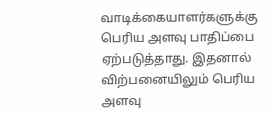வாடிக்கையாளர்களுக்கு பெரிய அளவு பாதிப்பை ஏற்படுத்தாது. இதனால் விற்பனையிலும் பெரிய அளவு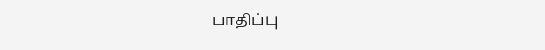பாதிப்பு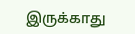இருக்காது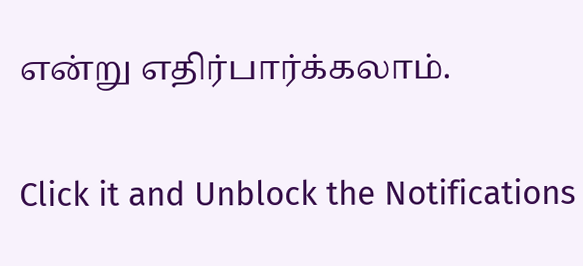என்று எதிர்பார்க்கலாம்.


Click it and Unblock the Notifications